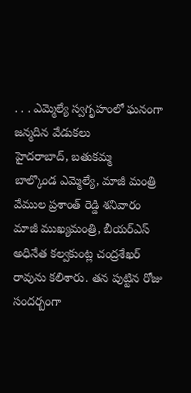. . . ఎమ్మెల్యే స్వగృహంలో ఘనంగా జన్మదిన వేడుకలు
హైదరాబాద్, బతుకమ్మ
బాల్కొండ ఎమ్మెల్యే, మాజీ మంత్రి వేముల ప్రశాంత్ రెడ్డి శనివారం మాజీ ముఖ్యమంత్రి, బీయర్ఎస్ అధినేత కల్వకుంట్ల చంద్రశేఖర్ రావును కలిశారు. తన పుట్టిన రోజు సందర్బంగా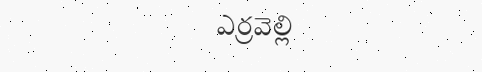ఎర్రవెల్లి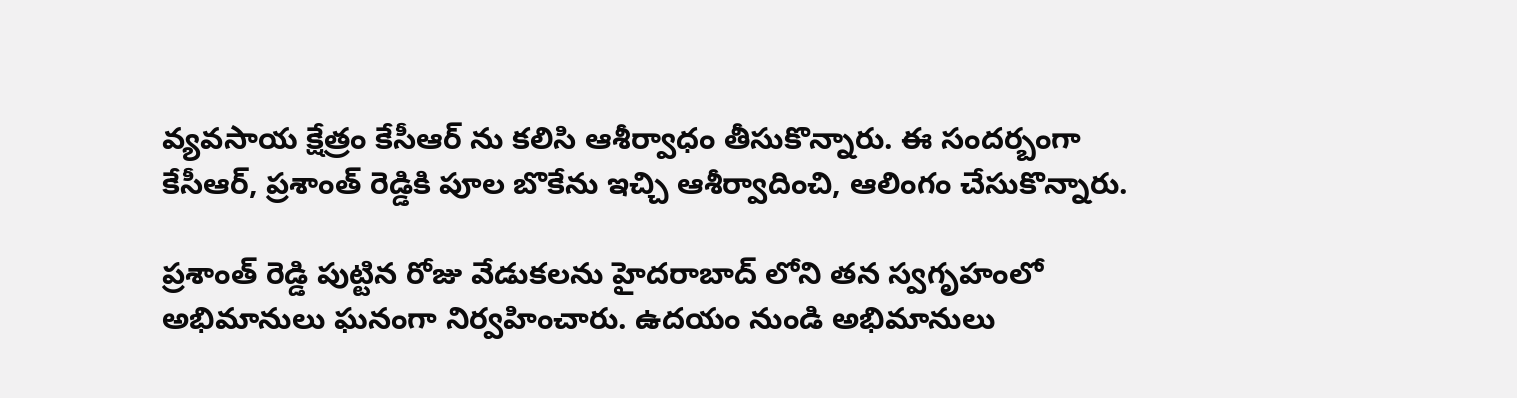వ్యవసాయ క్షేత్రం కేసీఆర్ ను కలిసి ఆశీర్వాధం తీసుకొన్నారు. ఈ సందర్బంగా కేసీఆర్, ప్రశాంత్ రెడ్డికి పూల బొకేను ఇచ్చి ఆశీర్వాదించి, ఆలింగం చేసుకొన్నారు.

ప్రశాంత్ రెడ్డి పుట్టిన రోజు వేడుకలను హైదరాబాద్ లోని తన స్వగృహంలో అభిమానులు ఘనంగా నిర్వహించారు. ఉదయం నుండి అభిమానులు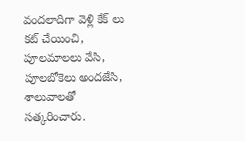వందలాదిగా వెళ్లి కేక్ లు కట్ చేయించి, పూలమాలలు వేసి, పూలబోకెలు అందజేసి, శాలువాలతో సత్కరించారు.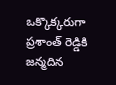ఒక్కొక్కరుగా ప్రశాంత్ రెడ్డికి జన్మదిన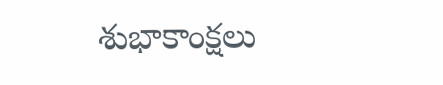శుభాకాంక్షలు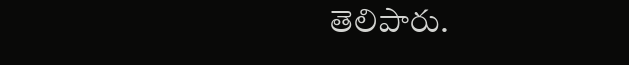తెలిపారు.